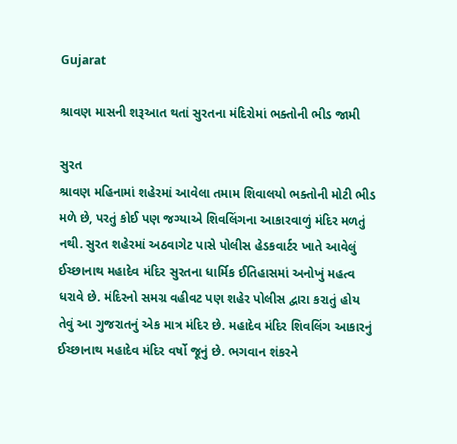Gujarat

શ્રાવણ માસની શરૂઆત થતાં સુરતના મંદિરોમાં ભક્તોની ભીડ જામી

સુરત
શ્રાવણ મહિનામાં શહેરમાં આવેલા તમામ શિવાલયો ભક્તોની મોટી ભીડ મળે છે, પરતું કોઈ પણ જગ્યાએ શિવલિંગના આકારવાળું મંદિર મળતું નથી. સુરત શહેરમાં અઠવાગેટ પાસે પોલીસ હેડકવાર્ટર ખાતે આવેલું ઈચ્છાનાથ મહાદેવ મંદિર સુરતના ધાર્મિક ઈતિહાસમાં અનોખું મહત્વ ધરાવે છે. મંદિરનો સમગ્ર વહીવટ પણ શહેર પોલીસ દ્વારા કરાતું હોય તેવું આ ગુજરાતનું એક માત્ર મંદિર છે. મહાદેવ મંદિર શિવલિંગ આકારનું ઈચ્છાનાથ મહાદેવ મંદિર વર્ષો જૂનું છે. ભગવાન શંકરને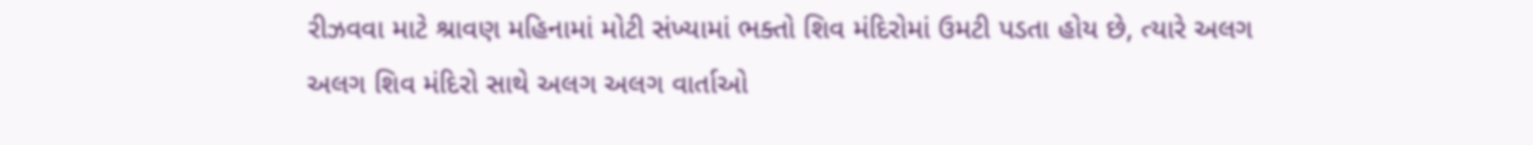રીઝવવા માટે શ્રાવણ મહિનામાં મોટી સંખ્યામાં ભક્તો શિવ મંદિરોમાં ઉમટી પડતા હોય છે, ત્યારે અલગ અલગ શિવ મંદિરો સાથે અલગ અલગ વાર્તાઓ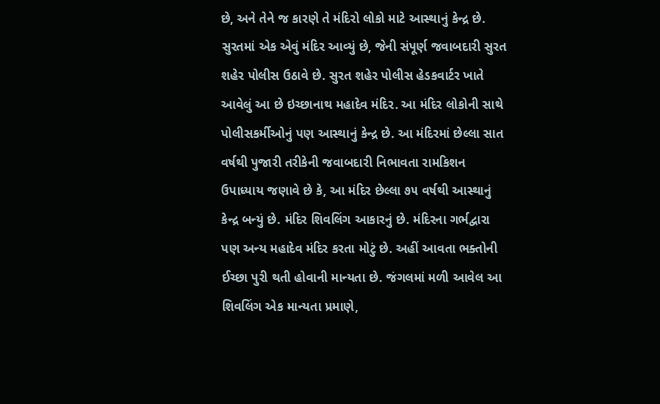છે, અને તેને જ કારણે તે મંદિરો લોકો માટે આસ્થાનું કેન્દ્ર છે. સુરતમાં એક એવું મંદિર આવ્યું છે, જેની સંપૂર્ણ જવાબદારી સુરત શહેર પોલીસ ઉઠાવે છે. સુરત શહેર પોલીસ હેડકવાર્ટર ખાતે આવેલું આ છે ઇચ્છાનાથ મહાદેવ મંદિર. આ મંદિર લોકોની સાથે પોલીસકર્મીઓનું પણ આસ્થાનું કેન્દ્ર છે. આ મંદિરમાં છેલ્લા સાત વર્ષથી પુજારી તરીકેની જવાબદારી નિભાવતા રામકિશન ઉપાધ્યાય જણાવે છે કે, આ મંદિર છેલ્લા ૭૫ વર્ષથી આસ્થાનું કેન્દ્ર બન્યું છે. મંદિર શિવલિંગ આકારનું છે. મંદિરના ગર્ભદ્વારા પણ અન્ય મહાદેવ મંદિર કરતા મોટું છે. અહીં આવતા ભક્તોની ઈચ્છા પુરી થતી હોવાની માન્યતા છે. જંગલમાં મળી આવેલ આ શિવલિંગ એક માન્યતા પ્રમાણે,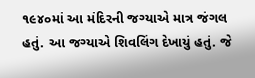૧૯૪૦માં આ મંદિરની જગ્યાએ માત્ર જંગલ હતું. આ જગ્યાએ શિવલિંગ દેખાયું હતું. જે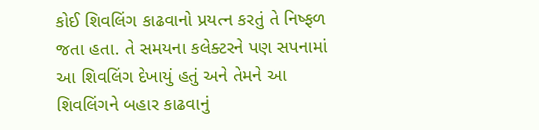કોઈ શિવલિંગ કાઢવાનો પ્રયત્ન કરતું તે નિષ્ફળ જતા હતા. તે સમયના કલેક્ટરને પણ સપનામાં આ શિવલિંગ દેખાયું હતું અને તેમને આ શિવલિંગને બહાર કાઢવાનું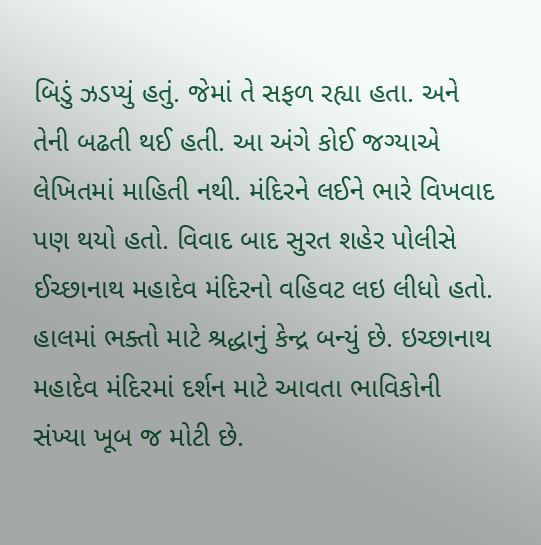બિડું ઝડપ્યું હતું. જેમાં તે સફળ રહ્યા હતા. અને તેની બઢતી થઈ હતી. આ અંગે કોઈ જગ્યાએ લેખિતમાં માહિતી નથી. મંદિરને લઈને ભારે વિખવાદ પણ થયો હતો. વિવાદ બાદ સુરત શહેર પોલીસે ઈચ્છાનાથ મહાદેવ મંદિરનો વહિવટ લઇ લીધો હતો. હાલમાં ભક્તો માટે શ્રદ્ધાનું કેન્દ્ર બન્યું છે. ઇચ્છાનાથ મહાદેવ મંદિરમાં દર્શન માટે આવતા ભાવિકોની સંખ્યા ખૂબ જ મોટી છે.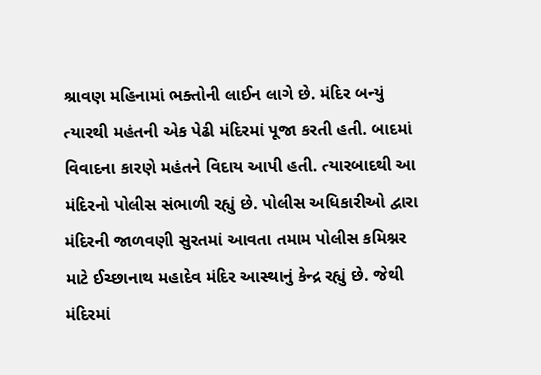શ્રાવણ મહિનામાં ભક્તોની લાઈન લાગે છે. મંદિર બન્યું ત્યારથી મહંતની એક પેઢી મંદિરમાં પૂજા કરતી હતી. બાદમાં વિવાદના કારણે મહંતને વિદાય આપી હતી. ત્યારબાદથી આ મંદિરનો પોલીસ સંભાળી રહ્યું છે. પોલીસ અધિકારીઓ દ્વારા મંદિરની જાળવણી સુરતમાં આવતા તમામ પોલીસ કમિશ્નર માટે ઈચ્છાનાથ મહાદેવ મંદિર આસ્થાનું કેન્દ્ર રહ્યું છે. જેથી મંદિરમાં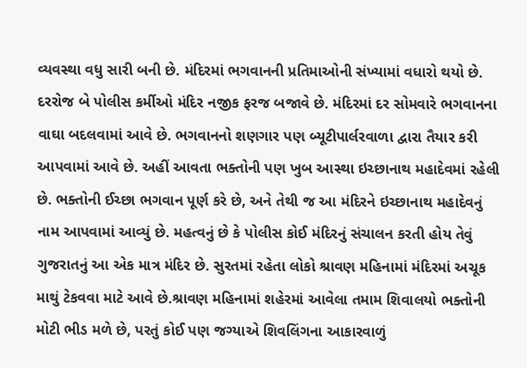વ્યવસ્થા વધુ સારી બની છે. મંદિરમાં ભગવાનની પ્રતિમાઓની સંખ્યામાં વધારો થયો છે. દરરોજ બે પોલીસ કર્મીઓ મંદિર નજીક ફરજ બજાવે છે. મંદિરમાં દર સોમવારે ભગવાનના વાઘા બદલવામાં આવે છે. ભગવાનનો શણગાર પણ બ્યૂટીપાર્લરવાળા દ્વારા તૈયાર કરી આપવામાં આવે છે. અહીં આવતા ભક્તોની પણ ખુબ આસ્થા ઇચ્છાનાથ મહાદેવમાં રહેલી છે. ભક્તોની ઈચ્છા ભગવાન પૂર્ણ કરે છે, અને તેથી જ આ મંદિરને ઇચ્છાનાથ મહાદેવનું નામ આપવામાં આવ્યું છે. મહત્વનું છે કે પોલીસ કોઈ મંદિરનું સંચાલન કરતી હોય તેવું ગુજરાતનું આ એક માત્ર મંદિર છે. સુરતમાં રહેતા લોકો શ્રાવણ મહિનામાં મંદિરમાં અચૂક માથું ટેકવવા માટે આવે છે.શ્રાવણ મહિનામાં શહેરમાં આવેલા તમામ શિવાલયો ભક્તોની મોટી ભીડ મળે છે, પરતું કોઈ પણ જગ્યાએ શિવલિંગના આકારવાળું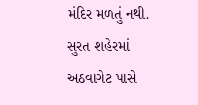મંદિર મળતું નથી. સુરત શહેરમાં અઠવાગેટ પાસે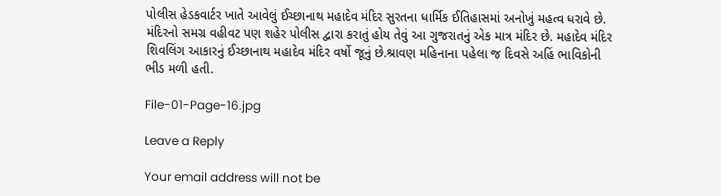પોલીસ હેડકવાર્ટર ખાતે આવેલું ઈચ્છાનાથ મહાદેવ મંદિર સુરતના ધાર્મિક ઈતિહાસમાં અનોખું મહત્વ ધરાવે છે. મંદિરનો સમગ્ર વહીવટ પણ શહેર પોલીસ દ્વારા કરાતું હોય તેવું આ ગુજરાતનું એક માત્ર મંદિર છે. મહાદેવ મંદિર શિવલિંગ આકારનું ઈચ્છાનાથ મહાદેવ મંદિર વર્ષો જૂનું છે.શ્રાવણ મહિનાના પહેલા જ દિવસે અહિં ભાવિકોની ભીડ મળી હતી.

File-01-Page-16.jpg

Leave a Reply

Your email address will not be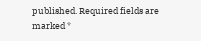published. Required fields are marked *